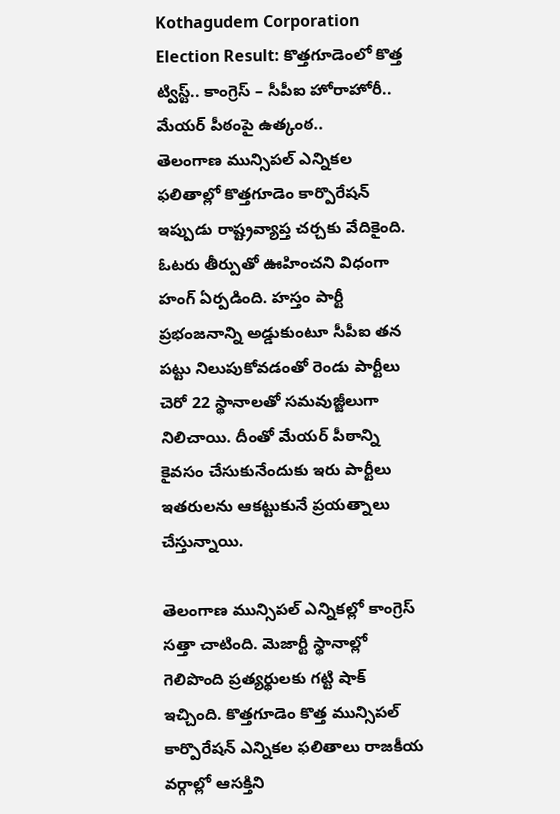Kothagudem Corporation Election Result: కొత్తగూడెంలో కొత్త ట్విస్ట్.. కాంగ్రెస్ – సీపీఐ హోరాహోరీ.. మేయర్ పీఠంపై ఉత్కంఠ..
తెలంగాణ మున్సిపల్ ఎన్నికల ఫలితాల్లో కొత్తగూడెం కార్పొరేషన్ ఇప్పుడు రాష్ట్రవ్యాప్త చర్చకు వేదికైంది. ఓటరు తీర్పుతో ఊహించని విధంగా హంగ్ ఏర్పడింది. హస్తం పార్టీ ప్రభంజనాన్ని అడ్డుకుంటూ సీపీఐ తన పట్టు నిలుపుకోవడంతో రెండు పార్టీలు చెరో 22 స్థానాలతో సమవుజ్జీలుగా నిలిచాయి. దీంతో మేయర్ పీఠాన్ని కైవసం చేసుకునేందుకు ఇరు పార్టీలు ఇతరులను ఆకట్టుకునే ప్రయత్నాలు చేస్తున్నాయి.

తెలంగాణ మున్సిపల్ ఎన్నికల్లో కాంగ్రెస్ సత్తా చాటింది. మెజార్టీ స్థానాల్లో గెలిపొంది ప్రత్యర్థులకు గట్టి షాక్ ఇచ్చింది. కొత్తగూడెం కొత్త మున్సిపల్ కార్పొరేషన్ ఎన్నికల ఫలితాలు రాజకీయ వర్గాల్లో ఆసక్తిని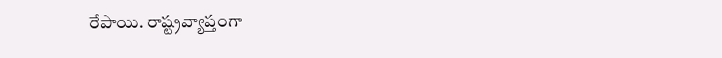రేపాయి. రాష్ట్రవ్యాప్తంగా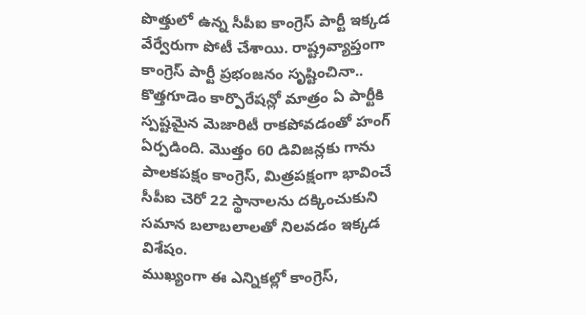పొత్తులో ఉన్న సీపీఐ కాంగ్రెస్ పార్టీ ఇక్కడ వేర్వేరుగా పోటీ చేశాయి. రాష్ట్రవ్యాప్తంగా కాంగ్రెస్ పార్టీ ప్రభంజనం సృష్టించినా.. కొత్తగూడెం కార్పొరేషన్లో మాత్రం ఏ పార్టీకి స్పష్టమైన మెజారిటీ రాకపోవడంతో హంగ్ ఏర్పడింది. మొత్తం 60 డివిజన్లకు గాను పాలకపక్షం కాంగ్రెస్, మిత్రపక్షంగా భావించే సీపీఐ చెరో 22 స్థానాలను దక్కించుకుని సమాన బలాబలాలతో నిలవడం ఇక్కడ విశేషం.
ముఖ్యంగా ఈ ఎన్నికల్లో కాంగ్రెస్,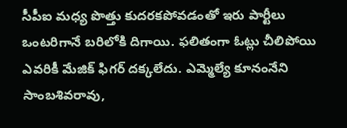సీపీఐ మధ్య పొత్తు కుదరకపోవడంతో ఇరు పార్టీలు ఒంటరిగానే బరిలోకి దిగాయి. ఫలితంగా ఓట్లు చీలిపోయి ఎవరికీ మేజిక్ ఫిగర్ దక్కలేదు. ఎమ్మెల్యే కూనంనేని సాంబశివరావు,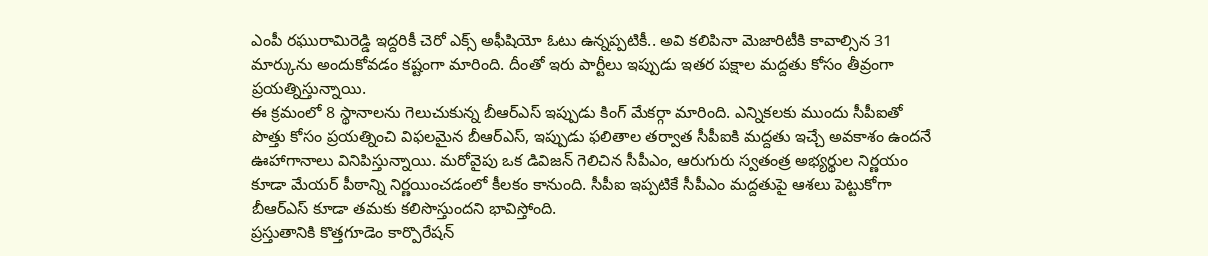ఎంపీ రఘురామిరెడ్డి ఇద్దరికీ చెరో ఎక్స్ అఫీషియో ఓటు ఉన్నప్పటికీ.. అవి కలిపినా మెజారిటీకి కావాల్సిన 31 మార్కును అందుకోవడం కష్టంగా మారింది. దీంతో ఇరు పార్టీలు ఇప్పుడు ఇతర పక్షాల మద్దతు కోసం తీవ్రంగా ప్రయత్నిస్తున్నాయి.
ఈ క్రమంలో 8 స్థానాలను గెలుచుకున్న బీఆర్ఎస్ ఇప్పుడు కింగ్ మేకర్గా మారింది. ఎన్నికలకు ముందు సీపీఐతో పొత్తు కోసం ప్రయత్నించి విఫలమైన బీఆర్ఎస్, ఇప్పుడు ఫలితాల తర్వాత సీపీఐకి మద్దతు ఇచ్చే అవకాశం ఉందనే ఊహాగానాలు వినిపిస్తున్నాయి. మరోవైపు ఒక డివిజన్ గెలిచిన సీపీఎం, ఆరుగురు స్వతంత్ర అభ్యర్థుల నిర్ణయం కూడా మేయర్ పీఠాన్ని నిర్ణయించడంలో కీలకం కానుంది. సీపీఐ ఇప్పటికే సీపీఎం మద్దతుపై ఆశలు పెట్టుకోగా బీఆర్ఎస్ కూడా తమకు కలిసొస్తుందని భావిస్తోంది.
ప్రస్తుతానికి కొత్తగూడెం కార్పొరేషన్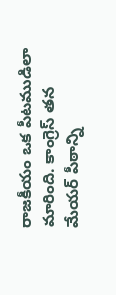రాజకీయం ఒక పీటముడిలా మారింది. కాంగ్రెస్ తన మేయర్ పీఠాన్ని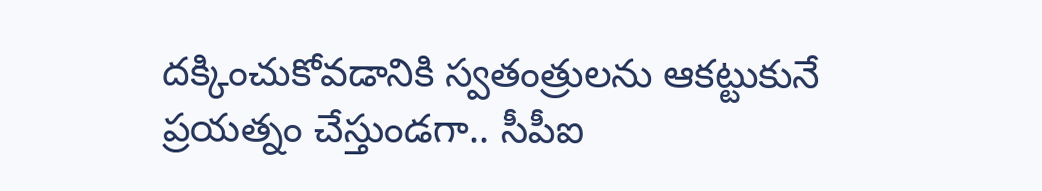దక్కించుకోవడానికి స్వతంత్రులను ఆకట్టుకునే ప్రయత్నం చేస్తుండగా.. సీపీఐ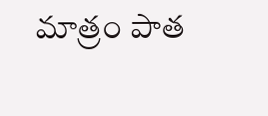మాత్రం పాత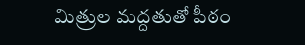మిత్రుల మద్దతుతో పీఠం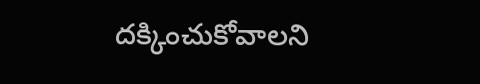దక్కించుకోవాలని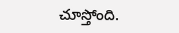చూస్తోంది.